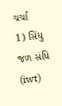ચર્ચા
1) સિંધુ જળ સંધિ (iwt)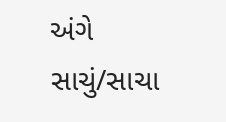અંગે સાચું/સાચા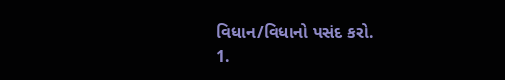વિધાન/વિધાનો પસંદ કરો.
1.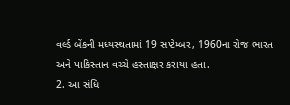વર્લ્ડ બેંકની મધ્યસ્થતામાં 19 સપ્ટેમ્બર, 1960ના રોજ ભારત અને પાકિસ્તાન વચ્ચે હસ્તાક્ષર કરાયા હતા.
2. આ સંધિ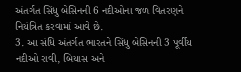અંતર્ગત સિંધુ બેસિનની 6 નદીઓના જળ વિતરણને નિયંત્રિત કરવામાં આવે છે.
3. આ સંધિ અંતર્ગત ભારતને સિંધુ બેસિનની 3 પૂર્વીય નદીઓ રાવી, બિયાસ અને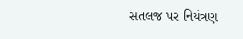સતલજ પર નિયંત્રણ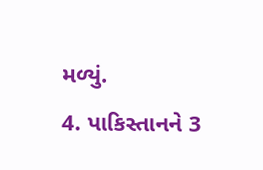મળ્યું.
4. પાકિસ્તાનને 3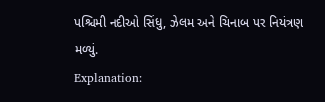પશ્ચિમી નદીઓ સિંધુ, ઝેલમ અને ચિનાબ પર નિયંત્રણ મળ્યું.
Explanation: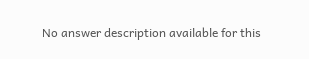No answer description available for this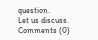question.
Let us discuss.
Comments (0)